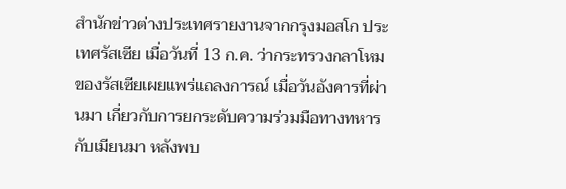สำนักข่าวต่างประเทศรายงานจากกรุงมอสโก ประเทศรัสเซีย เมื่อวันที่ 13 ก.ค. ว่ากระทรวงกลาโหมของรัสเซียเผยแพร่แถลงการณ์ เมื่อวันอังคารที่ผ่านมา เกี่ยวกับการยกระดับความร่วมมือทางทหารกับเมียนมา หลังพบ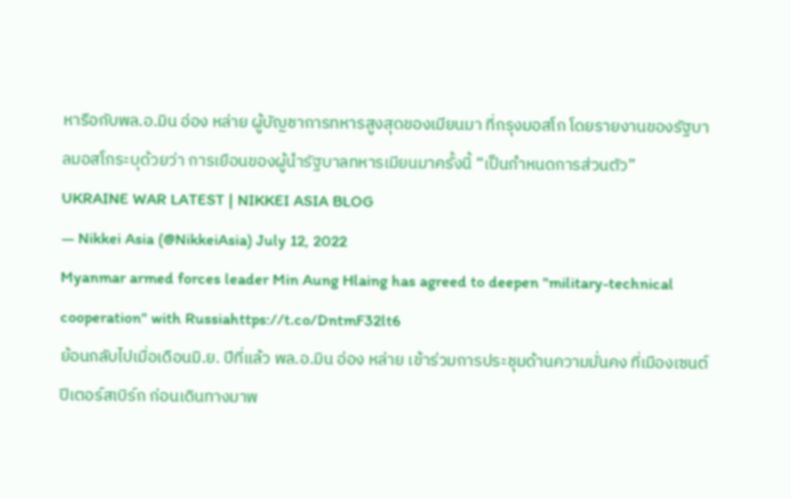หารือกับพล.อ.มิน อ่อง หล่าย ผู้บัญชาการทหารสูงสุดของเมียนมา ที่กรุงมอสโก โดยรายงานของรัฐบาลมอสโกระบุด้วยว่า การเยือนของผู้นำรัฐบาลทหารเมียนมาครั้งนี้ “เป็นกำหนดการส่วนตัว”
UKRAINE WAR LATEST | NIKKEI ASIA BLOG
— Nikkei Asia (@NikkeiAsia) July 12, 2022
Myanmar armed forces leader Min Aung Hlaing has agreed to deepen "military-technical cooperation" with Russiahttps://t.co/DntmF32lt6
ย้อนกลับไปเมื่อเดือนมิ.ย. ปีที่แล้ว พล.อ.มิน อ่อง หล่าย เข้าร่วมการประชุมด้านความมั่นคง ที่เมืองเซนต์ปีเตอร์สเบิร์ก ก่อนเดินทางมาพ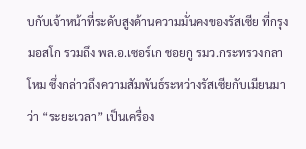บกับเจ้าหน้าที่ระดับสูงด้านความมั่นคงของรัสเซีย ที่กรุงมอสโก รวมถึง พล.อ.เซอร์เก ชอยกู รมว.กระทรวงกลาโหม ซึ่งกล่าวถึงความสัมพันธ์ระหว่างรัสเซียกับเมียนมา ว่า “ระยะเวลา” เป็นเครื่อง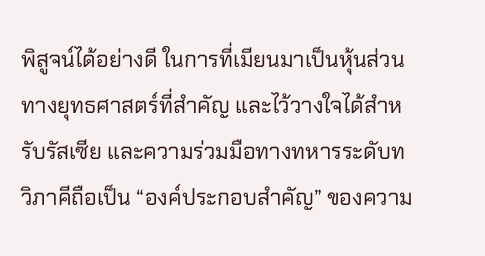พิสูจน์ได้อย่างดี ในการที่เมียนมาเป็นหุ้นส่วนทางยุทธศาสตร์ที่สำคัญ และไว้วางใจได้สำหรับรัสเซีย และความร่วมมือทางทหารระดับทวิภาคีถือเป็น “องค์ประกอบสำคัญ” ของความ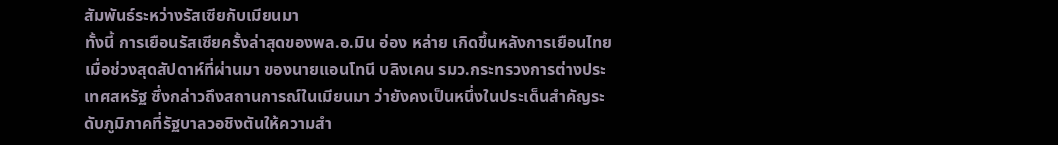สัมพันธ์ระหว่างรัสเซียกับเมียนมา
ทั้งนี้ การเยือนรัสเซียครั้งล่าสุดของพล.อ.มิน อ่อง หล่าย เกิดขึ้นหลังการเยือนไทยเมื่อช่วงสุดสัปดาห์ที่ผ่านมา ของนายแอนโทนี บลิงเคน รมว.กระทรวงการต่างประเทศสหรัฐ ซึ่งกล่าวถึงสถานการณ์ในเมียนมา ว่ายังคงเป็นหนึ่งในประเด็นสำคัญระดับภูมิภาคที่รัฐบาลวอชิงตันให้ความสำ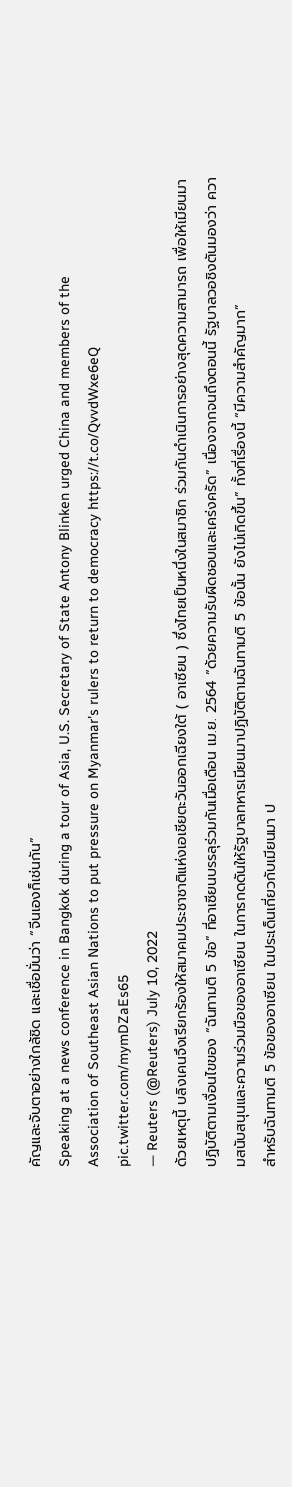คัญและจับตาอย่างใกล้ชิด และเชื่อมั่นว่า “จีนเองก็เช่นกัน”
Speaking at a news conference in Bangkok during a tour of Asia, U.S. Secretary of State Antony Blinken urged China and members of the Association of Southeast Asian Nations to put pressure on Myanmar's rulers to return to democracy https://t.co/QvvdWxe6eQ pic.twitter.com/mymDZaEs65
— Reuters (@Reuters) July 10, 2022
ด้วยเหตุนี้ บลิงเคนจึงเรียกร้องให้สมาคมประชาชาติแห่งเอเชียตะวันออกเฉียงใต้ ( อาเซียน ) ซึ่งไทยเป็นหนึ่งในสมาชิก ร่วมกันดำเนินการอย่างสุดความสามารถ เพื่อให้เมียนมาปฏิบัติตามเงื่อนไขของ “ฉันทามติ 5 ข้อ” ที่อาเซียนบรรลุร่วมกันเมื่อเดือน เม.ย. 2564 “ด้วยความรับผิดชอบและเคร่งครัด” เนื่องจากจนถึงตอนนี้ รัฐบาลวอชิงตันมองว่า ความสนับสนุนและความร่วมมือของอาเซียน ในการกดดันให้รัฐบาลทหารเมียนมาปฏิบัติตามฉันทามติ 5 ข้อนั้น ยังไม่เกิดขึ้น” ทั้งที่เรื่องนี้ “มีความสำคัญมาก”
สำหรับฉันทามติ 5 ข้อของอาเซียน ในประเด็นเกี่ยวกับเมียนมา ป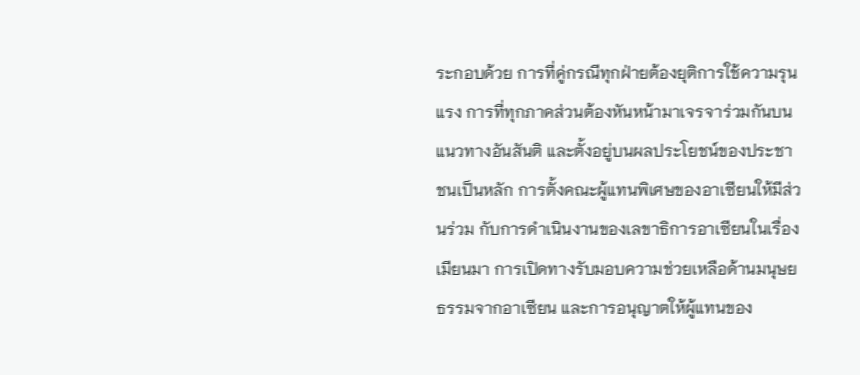ระกอบด้วย การที่คู่กรณีทุกฝ่ายต้องยุติการใช้ความรุนแรง การที่ทุกภาคส่วนต้องหันหน้ามาเจรจาร่วมกันบนแนวทางอันสันติ และตั้งอยู่บนผลประโยชน์ของประชาชนเป็นหลัก การตั้งคณะผู้แทนพิเศษของอาเซียนให้มีส่วนร่วม กับการดำเนินงานของเลขาธิการอาเซียนในเรื่องเมียนมา การเปิดทางรับมอบความช่วยเหลือด้านมนุษยธรรมจากอาเซียน และการอนุญาตให้ผู้แทนของ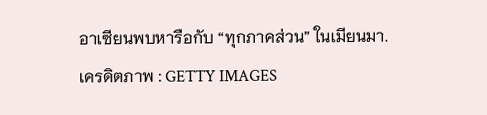อาเซียนพบหารือกับ “ทุกภาคส่วน” ในเมียนมา.
เครดิตภาพ : GETTY IMAGES